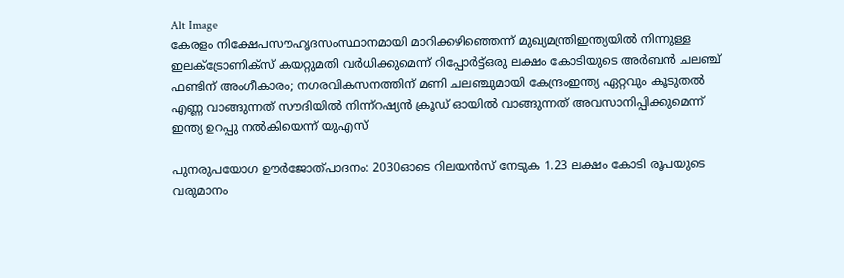Alt Image
കേരളം നിക്ഷേപസൗഹൃദസംസ്ഥാനമായി മാറിക്കഴിഞ്ഞെന്ന് മുഖ്യമന്ത്രിഇന്ത്യയില്‍ നിന്നുള്ള ഇലക്ട്രോണിക്സ് കയറ്റുമതി വര്‍ധിക്കുമെന്ന് റിപ്പോര്‍ട്ട്ഒരു ലക്ഷം കോടിയുടെ അർബൻ ചലഞ്ച് ഫണ്ടിന് അംഗീകാരം; നഗരവികസനത്തിന് മണി ചലഞ്ചുമായി കേന്ദ്രംഇന്ത്യ ഏറ്റവും കൂടുതൽ എണ്ണ വാങ്ങുന്നത് സൗദിയിൽ നിന്ന്റഷ്യൻ ക്രൂഡ് ഓയിൽ വാങ്ങുന്നത് അവസാനിപ്പിക്കുമെന്ന് ഇന്ത്യ ഉറപ്പു നൽകിയെന്ന് യുഎസ്

പുനരുപയോഗ ഊര്‍ജോത്പാദനം: 2030ഓടെ റിലയന്‍സ് നേടുക 1.23 ലക്ഷം കോടി രൂപയുടെ വരുമാനം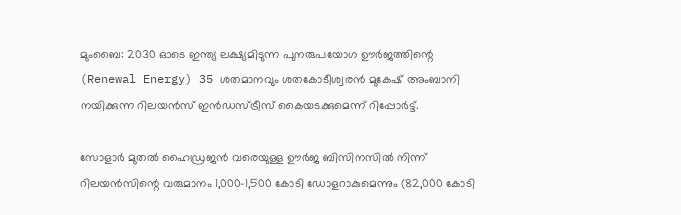മുംബൈ: 2030 ഓടെ ഇന്ത്യ ലക്ഷ്യമിടുന്ന പുനരുപയോഗ ഊര്‍ജത്തിന്റെ (Renewal Energy) 35 ശതമാനവും ശതകോടീശ്വരന്‍ മുകേഷ് അംബാനി നയിക്കുന്ന റിലയന്‍സ് ഇന്‍ഡസ്ട്രീസ് കൈയടക്കുമെന്ന് റിപ്പോര്‍ട്ട്.

സോളാര്‍ മുതല്‍ ഹൈഡ്രജന്‍ വരെയുള്ള ഊര്‍ജ ബിസിനസില്‍ നിന്ന് റിലയന്‍സിന്റെ വരുമാനം 1,000-1,500 കോടി ഡോളറാകുമെന്നും (82,000 കോടി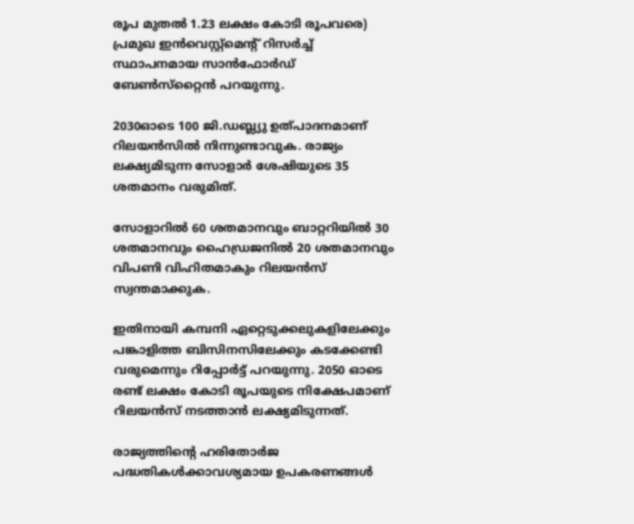രൂപ മുതല്‍ 1.23 ലക്ഷം കോടി രൂപവരെ) പ്രമുഖ ഇന്‍വെസ്റ്റ്‌മെന്റ് റിസര്‍ച്ച് സ്ഥാപനമായ സാന്‍ഫോര്‍ഡ് ബേണ്‍സ്‌റ്റൈന്‍ പറയുന്നു.

2030ഓടെ 100 ജി.ഡബ്ല്യു ഉത്പാദനമാണ് റിലയന്‍സില്‍ നിന്നുണ്ടാവുക. രാജ്യം ലക്ഷ്യമിടുന്ന സോളാര്‍ ശേഷിയുടെ 35 ശതമാനം വരുമിത്.

സോളാറില്‍ 60 ശതമാനവും ബാറ്ററിയില്‍ 30 ശതമാനവും ഹൈഡ്രജനില്‍ 20 ശതമാനവും വിപണി വിഹിതമാകും റിലയന്‍സ് സ്വന്തമാക്കുക.

ഇതിനായി കമ്പനി ഏറ്റെടുക്കലുകളിലേക്കും പങ്കാളിത്ത ബിസിനസിലേക്കും കടക്കേണ്ടി വരുമെന്നും റിപ്പോര്‍ട്ട് പറയുന്നു. 2050 ഓടെ രണ്ട് ലക്ഷം കോടി രൂപയുടെ നിക്ഷേപമാണ് റിലയന്‍സ് നടത്താന്‍ ലക്ഷ്യമിടുന്നത്.

രാജ്യത്തിന്റെ ഹരിതോര്‍ജ പദ്ധതികള്‍ക്കാവശ്യമായ ഉപകരണങ്ങള്‍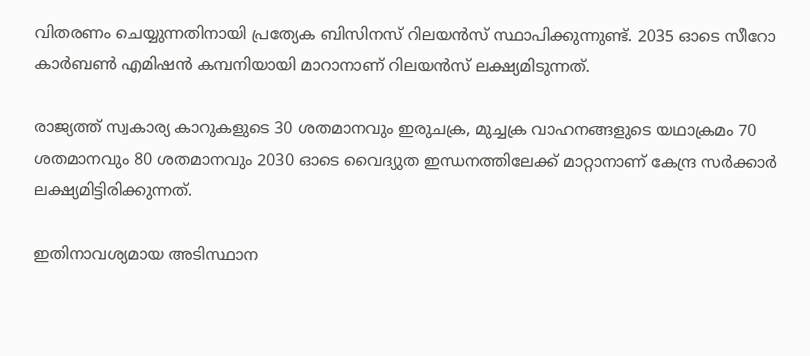വിതരണം ചെയ്യുന്നതിനായി പ്രത്യേക ബിസിനസ് റിലയന്‍സ് സ്ഥാപിക്കുന്നുണ്ട്. 2035 ഓടെ സീറോ കാര്‍ബണ്‍ എമിഷന്‍ കമ്പനിയായി മാറാനാണ് റിലയന്‍സ് ലക്ഷ്യമിടുന്നത്.

രാജ്യത്ത് സ്വകാര്യ കാറുകളുടെ 30 ശതമാനവും ഇരുചക്ര, മുച്ചക്ര വാഹനങ്ങളുടെ യഥാക്രമം 70 ശതമാനവും 80 ശതമാനവും 2030 ഓടെ വൈദ്യുത ഇന്ധനത്തിലേക്ക് മാറ്റാനാണ് കേന്ദ്ര സര്‍ക്കാര്‍ ലക്ഷ്യമിട്ടിരിക്കുന്നത്.

ഇതിനാവശ്യമായ അടിസ്ഥാന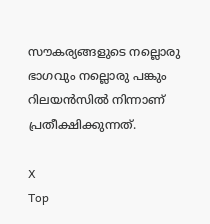സൗകര്യങ്ങളുടെ നല്ലൊരു ഭാഗവും നല്ലൊരു പങ്കും റിലയന്‍സില്‍ നിന്നാണ് പ്രതീക്ഷിക്കുന്നത്.

X
Top